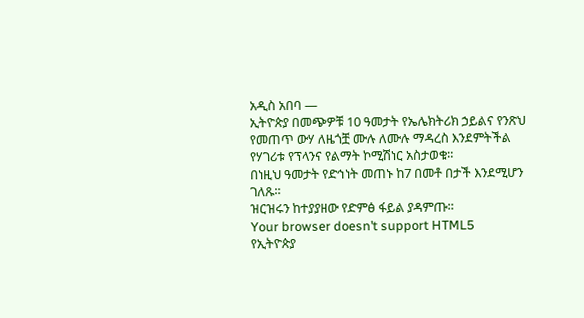አዲስ አበባ —
ኢትዮጵያ በመጭዎቹ 10 ዓመታት የኤሌክትሪክ ኃይልና የንጽህ የመጠጥ ውሃ ለዜጎቿ ሙሉ ለሙሉ ማዳረስ እንደምትችል የሃገሪቱ የፕላንና የልማት ኮሚሽነር አስታወቁ።
በነዚህ ዓመታት የድኅነት መጠኑ ከ7 በመቶ በታች እንደሚሆን ገለጹ።
ዝርዝሩን ከተያያዘው የድምፅ ፋይል ያዳምጡ።
Your browser doesn’t support HTML5
የኢትዮጵያ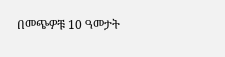በመጭዎቹ 10 ዓመታት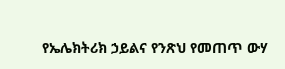የኤሌክትሪክ ኃይልና የንጽህ የመጠጥ ውሃ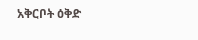አቅርቦት ዕቅድ